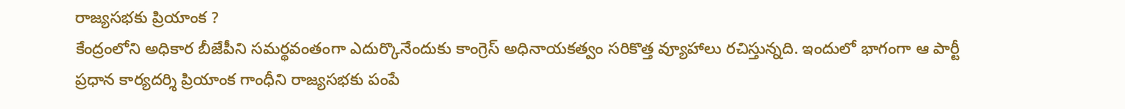రాజ్యసభకు ప్రియాంక ?
కేంద్రంలోని అధికార బీజేపీని సమర్థవంతంగా ఎదుర్కొనేందుకు కాంగ్రెస్ అధినాయకత్వం సరికొత్త వ్యూహాలు రచిస్తున్నది. ఇందులో భాగంగా ఆ పార్టీ ప్రధాన కార్యదర్శి ప్రియాంక గాంధీని రాజ్యసభకు పంపే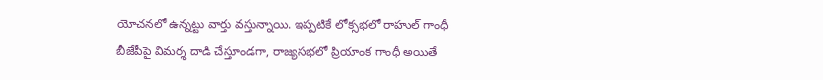యోచనలో ఉన్నట్టు వార్తు వస్తున్నాయి. ఇప్పటికే లోక్సభలో రాహుల్ గాంధీ బీజేపీపై విమర్శ దాడి చేస్తూండగా, రాజ్యసభలో ప్రియాంక గాంధీ అయితే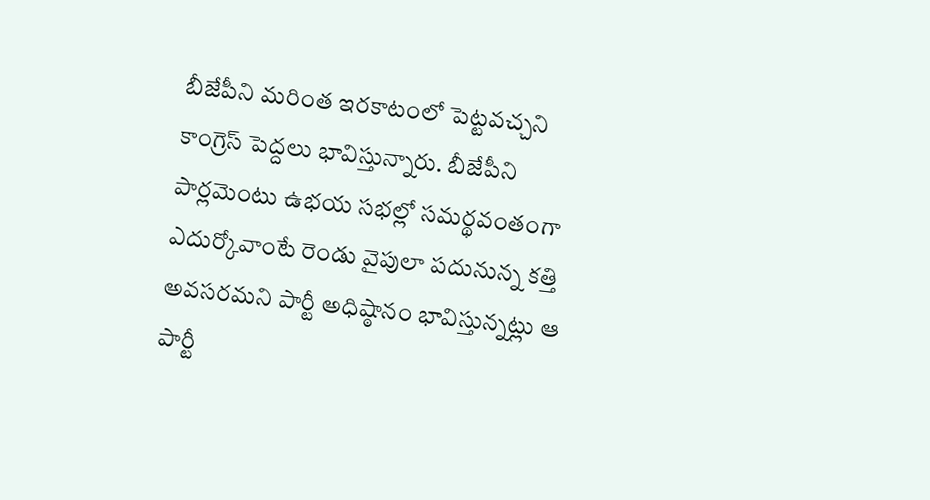బీజేపీని మరింత ఇరకాటంలో పెట్టవచ్చని కాంగ్రెస్ పెద్దలు భావిస్తున్నారు. బీజేపీని పార్లమెంటు ఉభయ సభల్లో సమర్థవంతంగా ఎదుర్కోవాంటే రెండు వైపులా పదునున్న కత్తి అవసరమని పార్టీ అధిష్ఠానం భావిస్తున్నట్లు ఆ పార్టీ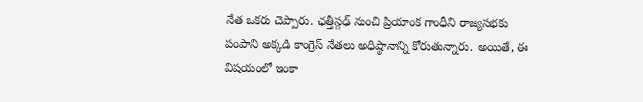నేత ఒకరు చెప్పారు. ఛత్తీస్గఢ్ నుంచి ప్రియాంక గాంధీని రాజ్యసభకు పంపాని అక్కడి కాంగ్రెస్ నేతలు అధిష్ఠానాన్ని కోరుతున్నారు. అయితే, ఈ విషయంలో ఇంకా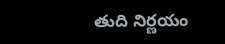తుది నిర్ణయం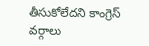తీసుకోలేదని కాంగ్రెస్ వర్గాలు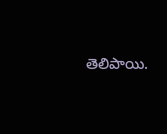తెలిపాయి.